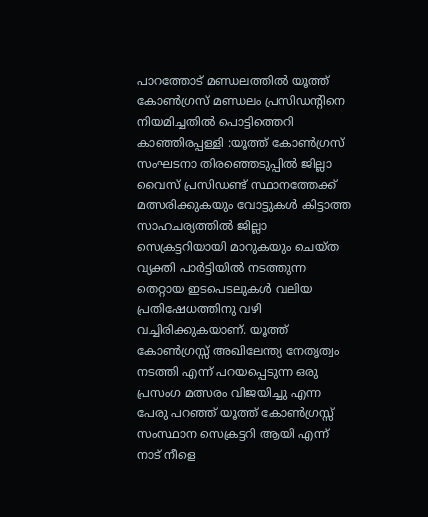പാറത്തോട് മണ്ഡലത്തിൽ യൂത്ത് കോൺഗ്രസ് മണ്ഡലം പ്രസിഡന്റിനെ നിയമിച്ചതിൽ പൊട്ടിത്തെറി
കാഞ്ഞിരപ്പള്ളി :യൂത്ത് കോൺഗ്രസ് സംഘടനാ തിരഞ്ഞെടുപ്പിൽ ജില്ലാ വൈസ് പ്രസിഡണ്ട് സ്ഥാനത്തേക്ക് മത്സരിക്കുകയും വോട്ടുകൾ കിട്ടാത്ത സാഹചര്യത്തിൽ ജില്ലാ സെക്രട്ടറിയായി മാറുകയും ചെയ്ത വ്യക്തി പാർട്ടിയിൽ നടത്തുന്ന തെറ്റായ ഇടപെടലുകൾ വലിയ പ്രതിഷേധത്തിനു വഴി വച്ചിരിക്കുകയാണ്. യൂത്ത് കോൺഗ്രസ്സ് അഖിലേന്ത്യ നേതൃത്വം നടത്തി എന്ന് പറയപ്പെടുന്ന ഒരു പ്രസംഗ മത്സരം വിജയിച്ചു എന്ന പേരു പറഞ്ഞ് യൂത്ത് കോൺഗ്രസ്സ് സംസ്ഥാന സെക്രട്ടറി ആയി എന്ന് നാട് നീളെ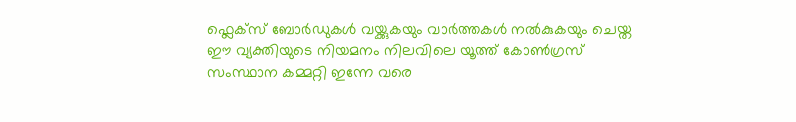ഫ്ലെക്സ് ബോർഡുകൾ വയ്ക്കുകയും വാർത്തകൾ നൽകുകയും ചെയ്ത ഈ വ്യക്തിയുടെ നിയമനം നിലവിലെ യൂത്ത് കോൺഗ്രസ് സംസ്ഥാന കമ്മറ്റി ഇന്നേ വരെ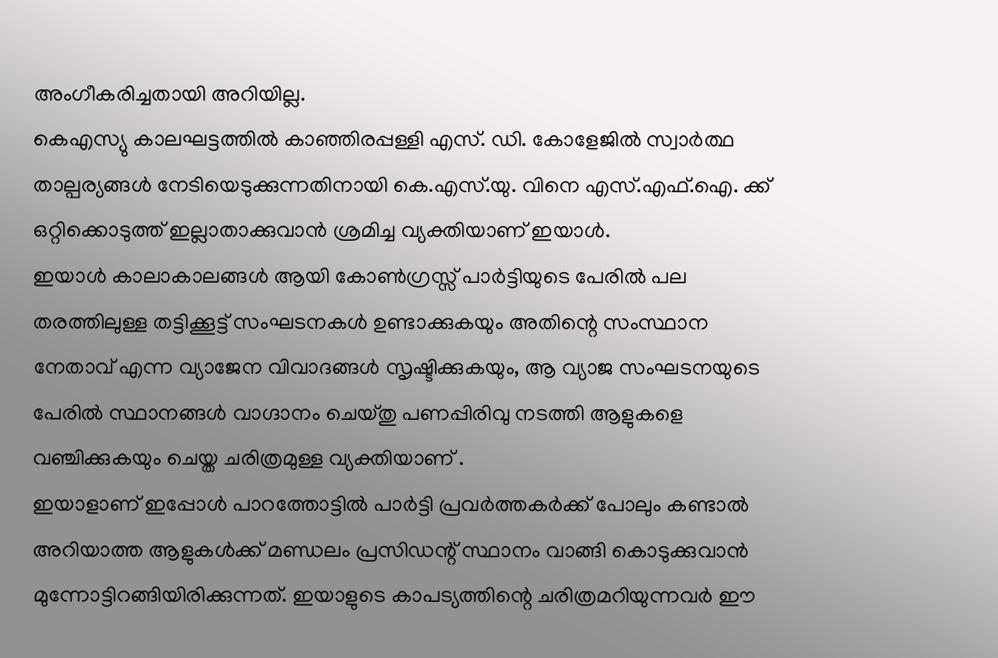അംഗീകരിച്ചതായി അറിയില്ല.
കെഎസ്യു കാലഘട്ടത്തിൽ കാഞ്ഞിരപ്പള്ളി എസ്. ഡി. കോളേജിൽ സ്വാർത്ഥ താല്പര്യങ്ങൾ നേടിയെടുക്കുന്നതിനായി കെ.എസ്.യു. വിനെ എസ്.എഫ്.ഐ. ക്ക് ഒറ്റിക്കൊടുത്ത് ഇല്ലാതാക്കുവാൻ ശ്രമിച്ച വ്യക്തിയാണ് ഇയാൾ.
ഇയാൾ കാലാകാലങ്ങൾ ആയി കോൺഗ്രസ്സ് പാർട്ടിയുടെ പേരിൽ പല തരത്തിലുള്ള തട്ടിക്കൂട്ട് സംഘടനകൾ ഉണ്ടാക്കുകയും അതിന്റെ സംസ്ഥാന നേതാവ് എന്ന വ്യാജേന വിവാദങ്ങൾ സൃഷ്ടിക്കുകയും, ആ വ്യാജ സംഘടനയുടെ പേരിൽ സ്ഥാനങ്ങൾ വാഗ്ദാനം ചെയ്തു പണപ്പിരിവു നടത്തി ആളുകളെ വഞ്ചിക്കുകയും ചെയ്ത ചരിത്രമുള്ള വ്യക്തിയാണ് .
ഇയാളാണ് ഇപ്പോൾ പാറത്തോട്ടിൽ പാർട്ടി പ്രവർത്തകർക്ക് പോലും കണ്ടാൽ അറിയാത്ത ആളുകൾക്ക് മണ്ഡലം പ്രസിഡന്റ് സ്ഥാനം വാങ്ങി കൊടുക്കുവാൻ മുന്നോട്ടിറങ്ങിയിരിക്കുന്നത്. ഇയാളുടെ കാപട്യത്തിന്റെ ചരിത്രമറിയുന്നവർ ഈ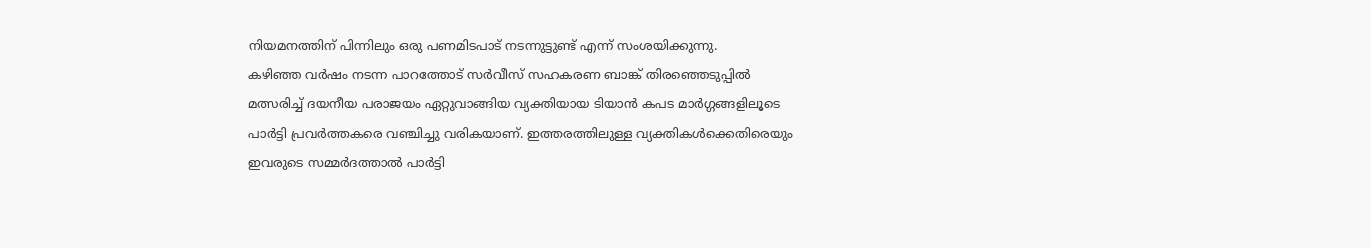നിയമനത്തിന് പിന്നിലും ഒരു പണമിടപാട് നടന്നുട്ടുണ്ട് എന്ന് സംശയിക്കുന്നു.
കഴിഞ്ഞ വർഷം നടന്ന പാറത്തോട് സർവീസ് സഹകരണ ബാങ്ക് തിരഞ്ഞെടുപ്പിൽ മത്സരിച്ച് ദയനീയ പരാജയം ഏറ്റുവാങ്ങിയ വ്യക്തിയായ ടിയാൻ കപട മാർഗ്ഗങ്ങളിലൂടെ പാർട്ടി പ്രവർത്തകരെ വഞ്ചിച്ചു വരികയാണ്. ഇത്തരത്തിലുള്ള വ്യക്തികൾക്കെതിരെയും ഇവരുടെ സമ്മർദത്താൽ പാർട്ടി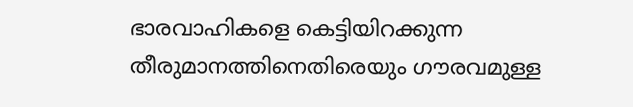ഭാരവാഹികളെ കെട്ടിയിറക്കുന്ന തീരുമാനത്തിനെതിരെയും ഗൗരവമുള്ള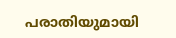പരാതിയുമായി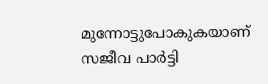മുന്നോട്ടുപോകുകയാണ് സജീവ പാർട്ടി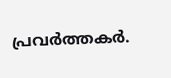പ്രവർത്തകർ.